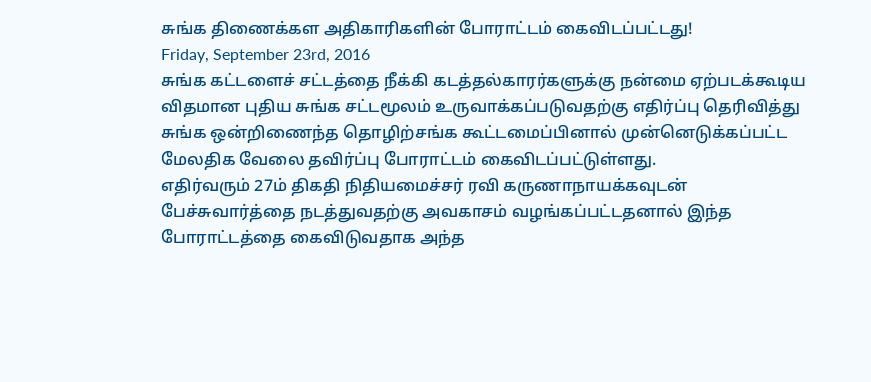சுங்க திணைக்கள அதிகாரிகளின் போராட்டம் கைவிடப்பட்டது!
Friday, September 23rd, 2016
சுங்க கட்டளைச் சட்டத்தை நீக்கி கடத்தல்காரர்களுக்கு நன்மை ஏற்படக்கூடிய விதமான புதிய சுங்க சட்டமூலம் உருவாக்கப்படுவதற்கு எதிர்ப்பு தெரிவித்து சுங்க ஒன்றிணைந்த தொழிற்சங்க கூட்டமைப்பினால் முன்னெடுக்கப்பட்ட மேலதிக வேலை தவிர்ப்பு போராட்டம் கைவிடப்பட்டுள்ளது.
எதிர்வரும் 27ம் திகதி நிதியமைச்சர் ரவி கருணாநாயக்கவுடன் பேச்சுவார்த்தை நடத்துவதற்கு அவகாசம் வழங்கப்பட்டதனால் இந்த போராட்டத்தை கைவிடுவதாக அந்த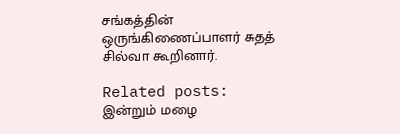சங்கத்தின் ஒருங்கிணைப்பாளர் சுதத் சில்வா கூறினார்.

Related posts:
இன்றும் மழை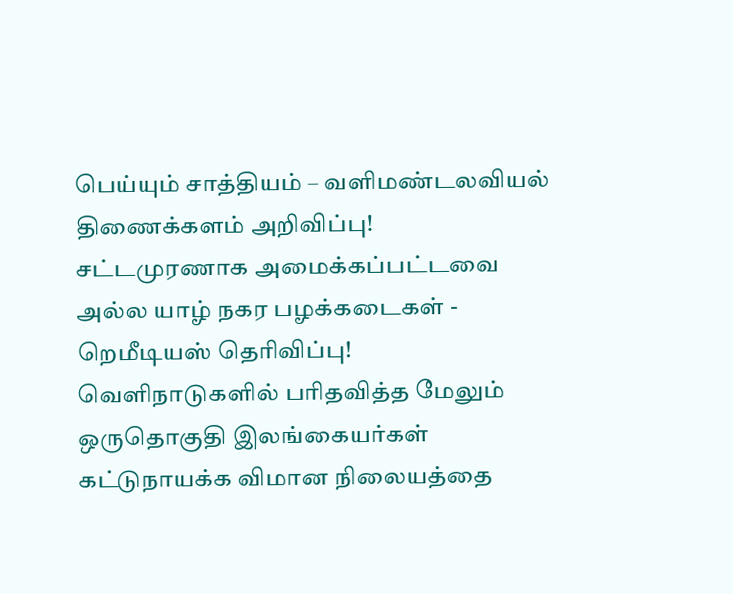பெய்யும் சாத்தியம் – வளிமண்டலவியல் திணைக்களம் அறிவிப்பு!
சட்டமுரணாக அமைக்கப்பட்டவை அல்ல யாழ் நகர பழக்கடைகள் - றெமீடியஸ் தெரிவிப்பு!
வெளிநாடுகளில் பரிதவித்த மேலும் ஒருதொகுதி இலங்கையர்கள் கட்டுநாயக்க விமான நிலையத்தை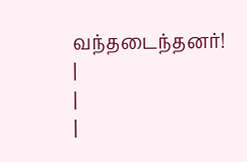வந்தடைந்தனர்!
|
|
|